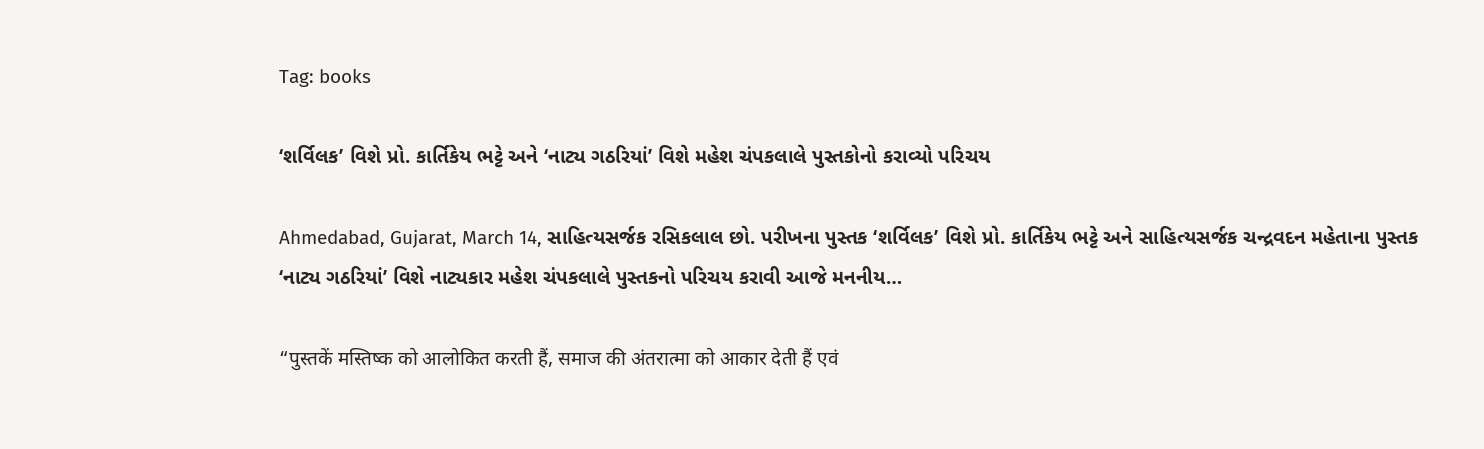Tag: books

‘શર્વિલક’ વિશે પ્રો. કાર્તિકેય ભટ્ટે અને ‘નાટ્ય ગઠરિયાં’ વિશે મહેશ ચંપકલાલે પુસ્તકોનો કરાવ્યો પરિચય

Ahmedabad, Gujarat, March 14, સાહિત્યસર્જક રસિકલાલ છો. પરીખના પુસ્તક ‘શર્વિલક’ વિશે પ્રો. કાર્તિકેય ભટ્ટે અને સાહિત્યસર્જક ચન્દ્રવદન મહેતાના પુસ્તક ‘નાટ્ય ગઠરિયાં’ વિશે નાટ્યકાર મહેશ ચંપકલાલે પુસ્તકનો પરિચય કરાવી આજે મનનીય…

“पुस्तकें मस्तिष्क को आलोकित करती हैं, समाज की अंतरात्मा को आकार देती हैं एवं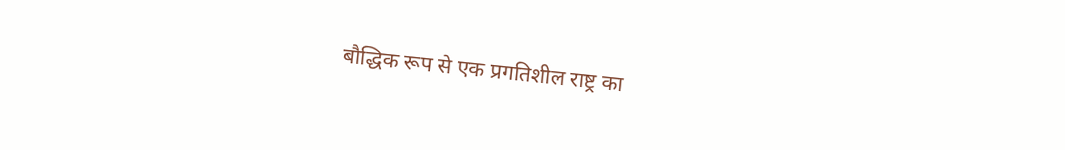बौद्धिक रूप से एक प्रगतिशील राष्ट्र का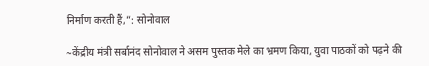निर्माण करती हैं,”: सोनोवाल

~केंद्रीय मंत्री सर्बानंद सोनोवाल ने असम पुस्तक मेले का भ्रमण किया, युवा पाठकों को पढ़ने की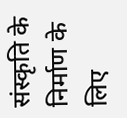संस्कृति के निर्माण के लिए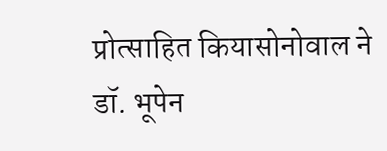प्रोत्साहित कियासोनोवाल ने डॉ. भूपेन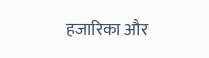हजारिका और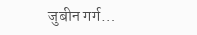जुबीन गर्ग…